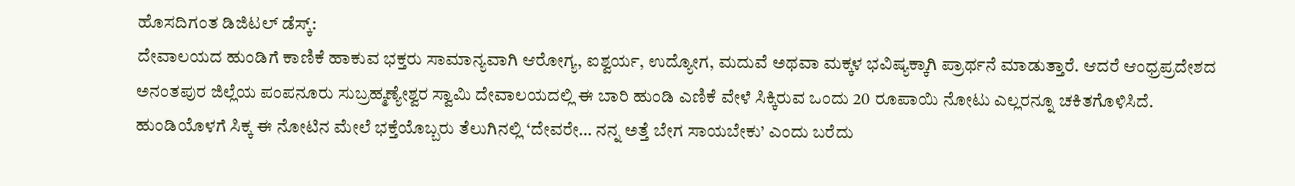ಹೊಸದಿಗಂತ ಡಿಜಿಟಲ್ ಡೆಸ್ಕ್:
ದೇವಾಲಯದ ಹುಂಡಿಗೆ ಕಾಣಿಕೆ ಹಾಕುವ ಭಕ್ತರು ಸಾಮಾನ್ಯವಾಗಿ ಆರೋಗ್ಯ, ಐಶ್ವರ್ಯ, ಉದ್ಯೋಗ, ಮದುವೆ ಅಥವಾ ಮಕ್ಕಳ ಭವಿಷ್ಯಕ್ಕಾಗಿ ಪ್ರಾರ್ಥನೆ ಮಾಡುತ್ತಾರೆ. ಆದರೆ ಆಂಧ್ರಪ್ರದೇಶದ ಅನಂತಪುರ ಜಿಲ್ಲೆಯ ಪಂಪನೂರು ಸುಬ್ರಹ್ಮಣ್ಯೇಶ್ವರ ಸ್ವಾಮಿ ದೇವಾಲಯದಲ್ಲಿ ಈ ಬಾರಿ ಹುಂಡಿ ಎಣಿಕೆ ವೇಳೆ ಸಿಕ್ಕಿರುವ ಒಂದು 20 ರೂಪಾಯಿ ನೋಟು ಎಲ್ಲರನ್ನೂ ಚಕಿತಗೊಳಿಸಿದೆ.
ಹುಂಡಿಯೊಳಗೆ ಸಿಕ್ಕ ಈ ನೋಟಿನ ಮೇಲೆ ಭಕ್ತೆಯೊಬ್ಬರು ತೆಲುಗಿನಲ್ಲಿ ‘ದೇವರೇ… ನನ್ನ ಅತ್ತೆ ಬೇಗ ಸಾಯಬೇಕು’ ಎಂದು ಬರೆದು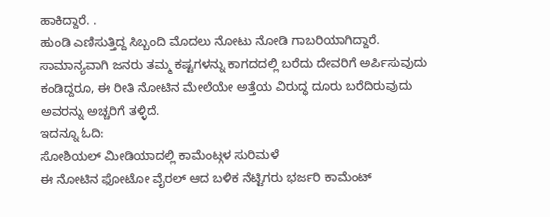ಹಾಕಿದ್ದಾರೆ. .
ಹುಂಡಿ ಎಣಿಸುತ್ತಿದ್ದ ಸಿಬ್ಬಂದಿ ಮೊದಲು ನೋಟು ನೋಡಿ ಗಾಬರಿಯಾಗಿದ್ದಾರೆ. ಸಾಮಾನ್ಯವಾಗಿ ಜನರು ತಮ್ಮ ಕಷ್ಟಗಳನ್ನು ಕಾಗದದಲ್ಲಿ ಬರೆದು ದೇವರಿಗೆ ಅರ್ಪಿಸುವುದು ಕಂಡಿದ್ದರೂ, ಈ ರೀತಿ ನೋಟಿನ ಮೇಲೆಯೇ ಅತ್ತೆಯ ವಿರುದ್ಧ ದೂರು ಬರೆದಿರುವುದು ಅವರನ್ನು ಅಚ್ಚರಿಗೆ ತಳ್ಳಿದೆ.
ಇದನ್ನೂ ಓದಿ:
ಸೋಶಿಯಲ್ ಮೀಡಿಯಾದಲ್ಲಿ ಕಾಮೆಂಟ್ಗಳ ಸುರಿಮಳೆ
ಈ ನೋಟಿನ ಫೋಟೋ ವೈರಲ್ ಆದ ಬಳಿಕ ನೆಟ್ಟಿಗರು ಭರ್ಜರಿ ಕಾಮೆಂಟ್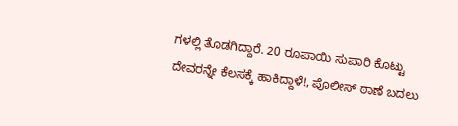ಗಳಲ್ಲಿ ತೊಡಗಿದ್ದಾರೆ. 20 ರೂಪಾಯಿ ಸುಪಾರಿ ಕೊಟ್ಟು ದೇವರನ್ನೇ ಕೆಲಸಕ್ಕೆ ಹಾಕಿದ್ದಾಳೆ!, ಪೊಲೀಸ್ ಠಾಣೆ ಬದಲು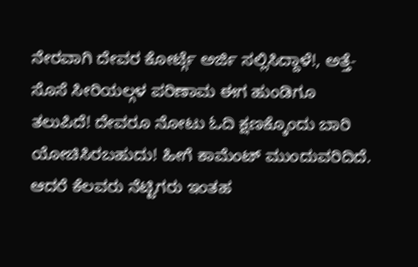ನೇರವಾಗಿ ದೇವರ ಕೋರ್ಟ್ಗೆ ಅರ್ಜಿ ಸಲ್ಲಿಸಿದ್ದಾಳೆ!, ಅತ್ತೆ-ಸೊಸೆ ಸೀರಿಯಲ್ಗಳ ಪರಿಣಾಮ ಈಗ ಹುಂಡಿಗೂ ತಲುಪಿದೆ! ದೇವರೂ ನೋಟು ಓದಿ ಕ್ಷಣಕ್ಕೊಂದು ಬಾರಿ ಯೋಚಿಸಿರಬಹುದು! ಹೀಗೆ ಕಾಮೆಂಟ್ ಮುಂದುವರಿದಿದೆ.
ಆದರೆ ಕೆಲವರು ನೆಟ್ಟಿಗರು ಇಂತಹ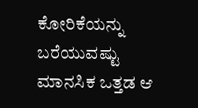ಕೋರಿಕೆಯನ್ನು ಬರೆಯುವಷ್ಟು ಮಾನಸಿಕ ಒತ್ತಡ ಆ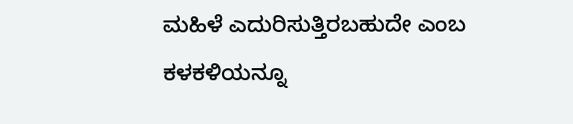ಮಹಿಳೆ ಎದುರಿಸುತ್ತಿರಬಹುದೇ ಎಂಬ ಕಳಕಳಿಯನ್ನೂ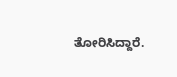ತೋರಿಸಿದ್ದಾರೆ.